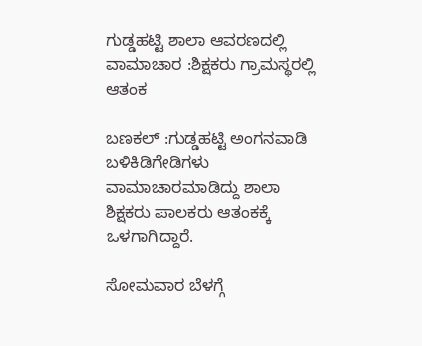ಗುಡ್ಡಹಟ್ಟಿ ಶಾಲಾ ಆವರಣದಲ್ಲಿ ವಾಮಾಚಾರ :ಶಿಕ್ಷಕರು ಗ್ರಾಮಸ್ಥರಲ್ಲಿ ಆತಂಕ

ಬಣಕಲ್ :ಗುಡ್ಡಹಟ್ಟಿ ಅಂಗನವಾಡಿ ಬಳಿಕಿಡಿಗೇಡಿಗಳು ವಾಮಾಚಾರಮಾಡಿದ್ದು ಶಾಲಾ ಶಿಕ್ಷಕರು ಪಾಲಕರು ಆತಂಕಕ್ಕೆ ಒಳಗಾಗಿದ್ದಾರೆ.

ಸೋಮವಾರ ಬೆಳಗ್ಗೆ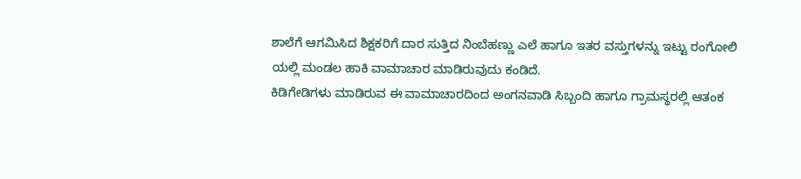ಶಾಲೆಗೆ ಆಗಮಿಸಿದ ಶಿಕ್ಷಕರಿಗೆ ದಾರ ಸುತ್ತಿದ ನಿಂಬೆಹಣ್ಣು ಎಲೆ ಹಾಗೂ ಇತರ ವಸ್ತುಗಳನ್ನು ಇಟ್ಟು ರಂಗೋಲಿ ಯಲ್ಲಿ ಮಂಡಲ ಹಾಕಿ ವಾಮಾಚಾರ ಮಾಡಿರುವುದು ಕಂಡಿದೆ.
ಕಿಡಿಗೇಡಿಗಳು ಮಾಡಿರುವ ಈ ವಾಮಾಚಾರದಿಂದ ಅಂಗನವಾಡಿ ಸಿಬ್ಬಂದಿ ಹಾಗೂ ಗ್ರಾಮಸ್ಥರಲ್ಲಿ ಆತಂಕ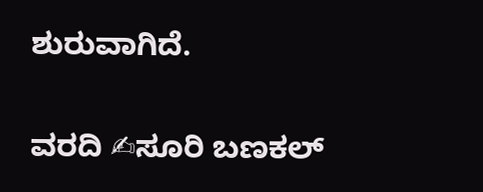ಶುರುವಾಗಿದೆ.

ವರದಿ ✍ಸೂರಿ ಬಣಕಲ್